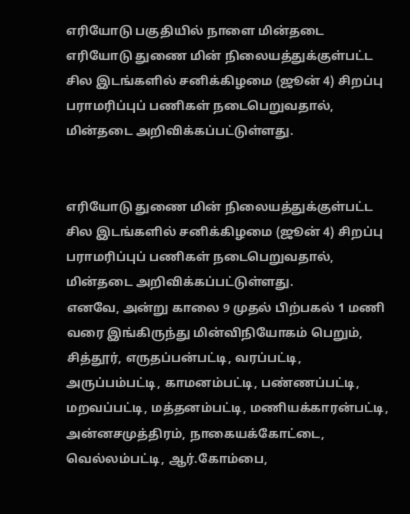எரியோடு பகுதியில் நாளை மின்தடை
எரியோடு துணை மின் நிலையத்துக்குள்பட்ட சில இடங்களில் சனிக்கிழமை (ஜூன் 4) சிறப்பு பராமரிப்புப் பணிகள் நடைபெறுவதால், மின்தடை அறிவிக்கப்பட்டுள்ளது.


எரியோடு துணை மின் நிலையத்துக்குள்பட்ட சில இடங்களில் சனிக்கிழமை (ஜூன் 4) சிறப்பு பராமரிப்புப் பணிகள் நடைபெறுவதால், மின்தடை அறிவிக்கப்பட்டுள்ளது.
எனவே, அன்று காலை 9 முதல் பிற்பகல் 1 மணி வரை இங்கிருந்து மின்விநியோகம் பெறும், சித்தூர், எருதப்பன்பட்டி, வரப்பட்டி, அருப்பம்பட்டி, காமனம்பட்டி, பண்ணப்பட்டி, மறவப்பட்டி, மத்தனம்பட்டி, மணியக்காரன்பட்டி, அன்னசமுத்திரம், நாகையக்கோட்டை, வெல்லம்பட்டி, ஆர்.கோம்பை,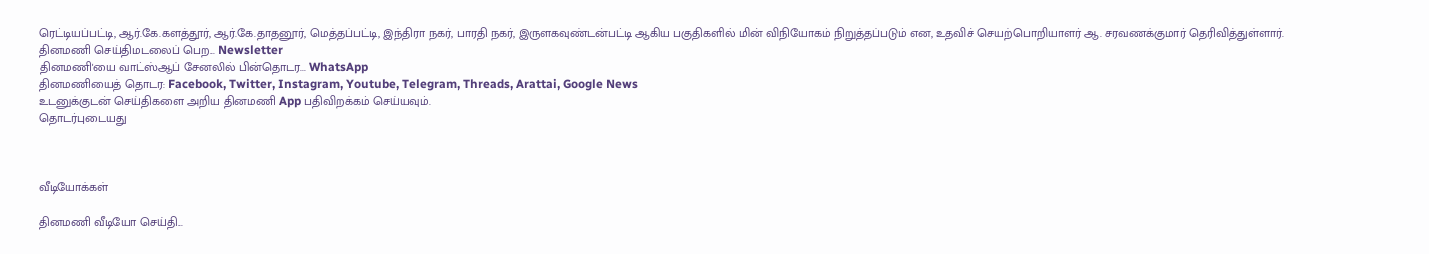ரெட்டியப்பட்டி, ஆர்.கே.களத்தூர், ஆர்.கே.தாதனூர், மெத்தப்பட்டி, இந்திரா நகர், பாரதி நகர், இருளகவுண்டன்பட்டி ஆகிய பகுதிகளில் மின் விநியோகம் நிறுத்தப்படும் என, உதவிச் செயற்பொறியாளர் ஆ. சரவணக்குமார் தெரிவித்துள்ளார்.
தினமணி செய்திமடலைப் பெற... Newsletter
தினமணி'யை வாட்ஸ்ஆப் சேனலில் பின்தொடர... WhatsApp
தினமணியைத் தொடர: Facebook, Twitter, Instagram, Youtube, Telegram, Threads, Arattai, Google News
உடனுக்குடன் செய்திகளை அறிய தினமணி App பதிவிறக்கம் செய்யவும்.
தொடர்புடையது



வீடியோக்கள்

தினமணி வீடியோ செய்தி...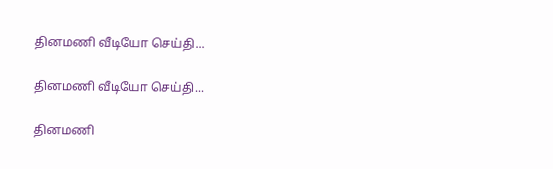தினமணி வீடியோ செய்தி...

தினமணி வீடியோ செய்தி...

தினமணி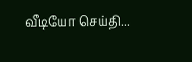வீடியோ செய்தி...